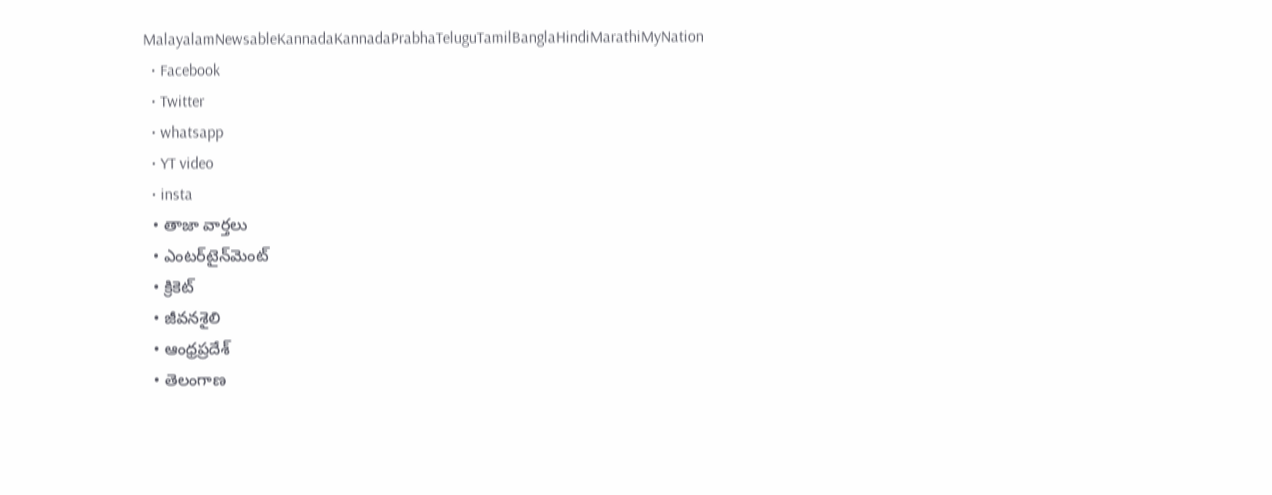MalayalamNewsableKannadaKannadaPrabhaTeluguTamilBanglaHindiMarathiMyNation
  • Facebook
  • Twitter
  • whatsapp
  • YT video
  • insta
  • తాజా వార్తలు
  • ఎంటర్‌టైన్‌మెంట్
  • క్రికెట్
  • జీవనశైలి
  • ఆంధ్రప్రదేశ్
  • తెలంగాణ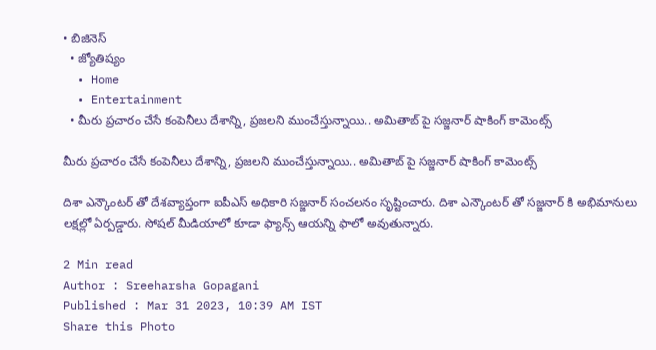• బిజినెస్
  • జ్యోతిష్యం
  • Home
  • Entertainment
  • మీరు ప్రచారం చేసే కంపెనీలు దేశాన్ని, ప్రజలని ముంచేస్తున్నాయి.. అమితాబ్ పై సజ్జనార్ షాకింగ్ కామెంట్స్

మీరు ప్రచారం చేసే కంపెనీలు దేశాన్ని, ప్రజలని ముంచేస్తున్నాయి.. అమితాబ్ పై సజ్జనార్ షాకింగ్ కామెంట్స్

దిశా ఎన్కౌంటర్ తో దేశవ్యాప్తంగా ఐపీఎస్ అధికారి సజ్జనార్ సంచలనం సృష్టించారు. దిశా ఎన్కౌంటర్ తో సజ్జనార్ కి అభిమానులు లక్షల్లో ఏర్పడ్డారు. సోషల్ మీడియాలో కూడా ఫ్యాన్స్ ఆయన్ని ఫాలో అవుతున్నారు.

2 Min read
Author : Sreeharsha Gopagani
Published : Mar 31 2023, 10:39 AM IST
Share this Photo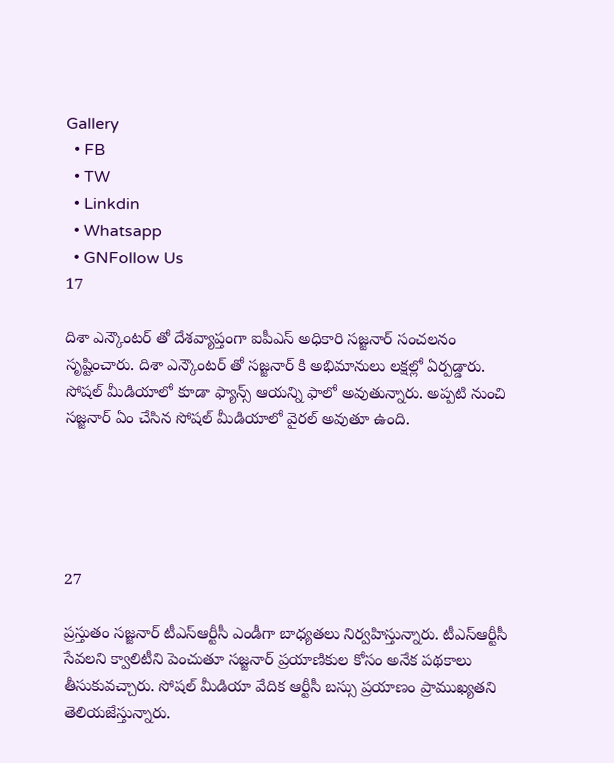Gallery
  • FB
  • TW
  • Linkdin
  • Whatsapp
  • GNFollow Us
17

దిశా ఎన్కౌంటర్ తో దేశవ్యాప్తంగా ఐపీఎస్ అధికారి సజ్జనార్ సంచలనం సృష్టించారు. దిశా ఎన్కౌంటర్ తో సజ్జనార్ కి అభిమానులు లక్షల్లో ఏర్పడ్డారు. సోషల్ మీడియాలో కూడా ఫ్యాన్స్ ఆయన్ని ఫాలో అవుతున్నారు. అప్పటి నుంచి సజ్జనార్ ఏం చేసిన సోషల్ మీడియాలో వైరల్ అవుతూ ఉంది.





27

ప్రస్తుతం సజ్జనార్ టీఎస్ఆర్టీసీ ఎండీగా బాధ్యతలు నిర్వహిస్తున్నారు. టీఎస్ఆర్టీసీ సేవలని క్వాలిటీని పెంచుతూ సజ్జనార్ ప్రయాణికుల కోసం అనేక పథకాలు తీసుకువచ్చారు. సోషల్ మీడియా వేదిక ఆర్టీసీ బస్సు ప్రయాణం ప్రాముఖ్యతని తెలియజేస్తున్నారు.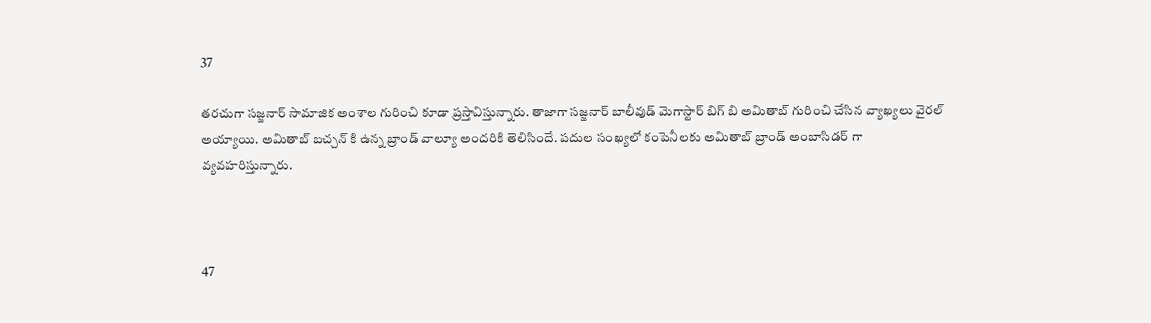37

తరచుగా సజ్జనార్ సామాజిక అంశాల గురించి కూడా ప్రస్తావిస్తున్నారు. తాజాగా సజ్జనార్ బాలీవుడ్ మెగాస్టార్ బిగ్ బి అమితాబ్ గురించి చేసిన వ్యాఖ్యలు వైరల్ అయ్యాయి. అమితాబ్ బచ్చన్ కి ఉన్న బ్రాండ్ వాల్యూ అందరికి తెలిసిందే. పదుల సంఖ్యలో కంపెనీలకు అమితాబ్ బ్రాండ్ అంబాసిడర్ గా వ్యవహరిస్తున్నారు.



47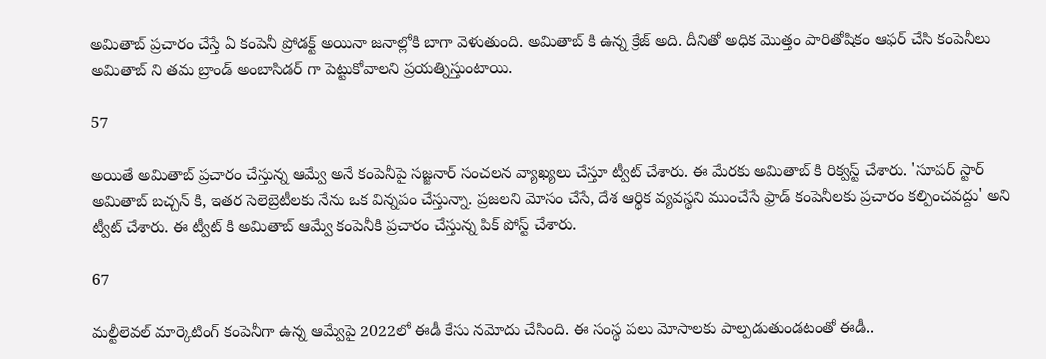అమితాబ్ ప్రచారం చేస్తే ఏ కంపెనీ ప్రోడక్ట్ అయినా జనాల్లోకి బాగా వెళుతుంది. అమితాబ్ కి ఉన్న క్రేజ్ అది. దీనితో అధిక మొత్తం పారితోషికం ఆఫర్ చేసి కంపెనీలు అమితాబ్ ని తమ బ్రాండ్ అంబాసిడర్ గా పెట్టుకోవాలని ప్రయత్నిస్తుంటాయి.

57

అయితే అమితాబ్ ప్రచారం చేస్తున్న ఆమ్వే అనే కంపెనీపై సజ్జనార్ సంచలన వ్యాఖ్యలు చేస్తూ ట్వీట్ చేశారు. ఈ మేరకు అమితాబ్ కి రిక్వస్ట్ చేశారు. 'సూపర్ స్టార్ అమితాబ్ బచ్చన్ కి, ఇతర సెలెబ్రెటీలకు నేను ఒక విన్నపం చేస్తున్నా. ప్రజలని మోసం చేసే, దేశ ఆర్థిక వ్యవస్థని ముంచేసే ఫ్రాడ్ కంపెనీలకు ప్రచారం కల్పించవద్దు' అని ట్వీట్ చేశారు. ఈ ట్వీట్ కి అమితాబ్ ఆమ్వే కంపెనీకి ప్రచారం చేస్తున్న పిక్ పోస్ట్ చేశారు.

67

మల్టీలెవల్ మార్కెటింగ్ కంపెనీగా ఉన్న ఆమ్వేపై 2022లో ఈడీ కేసు నమోదు చేసింది. ఈ సంస్థ పలు మోసాలకు పాల్పడుతుండటంతో ఈడీ..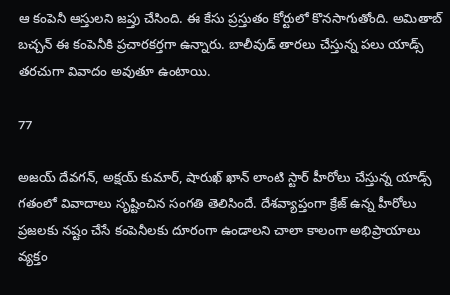ఆ కంపెనీ ఆస్తులని జప్తు చేసింది. ఈ కేసు ప్రస్తుతం కోర్టులో కొనసాగుతోంది. అమితాబ్ బచ్చన్ ఈ కంపెనీకి ప్రచారకర్తగా ఉన్నారు. బాలీవుడ్ తారలు చేస్తున్న పలు యాడ్స్ తరచుగా వివాదం అవుతూ ఉంటాయి.

77

అజయ్ దేవగన్, అక్షయ్ కుమార్, షారుఖ్ ఖాన్ లాంటి స్టార్ హీరోలు చేస్తున్న యాడ్స్ గతంలో వివాదాలు సృష్టించిన సంగతి తెలిసిందే. దేశవ్యాప్తంగా క్రేజ్ ఉన్న హీరోలు ప్రజలకు నష్టం చేసే కంపెనీలకు దూరంగా ఉండాలని చాలా కాలంగా అభిప్రాయాలు వ్యక్తం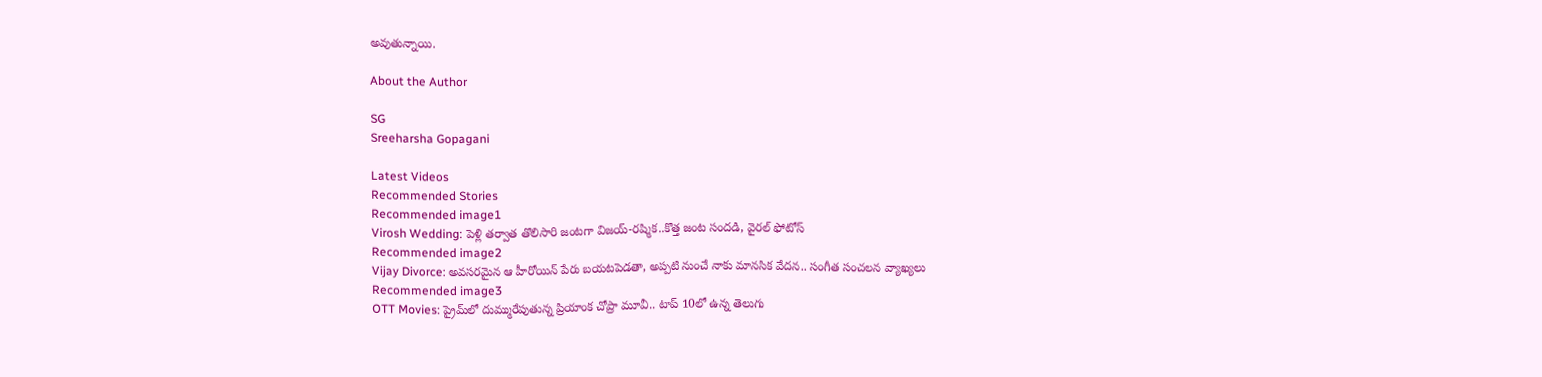అవుతున్నాయి.

About the Author

SG
Sreeharsha Gopagani

Latest Videos
Recommended Stories
Recommended image1
Virosh Wedding: పెళ్లి తర్వాత తొలిసారి జంటగా విజయ్-రష్మిక..కొత్త జంట సందడి, వైరల్ ఫోటోస్
Recommended image2
Vijay Divorce: అవసరమైన ఆ హీరోయిన్ పేరు బయటపెడతా, అప్పటి నుంచే నాకు మానసిక వేదన.. సంగీత సంచలన వ్యాఖ్యలు
Recommended image3
OTT Movies: ప్రైమ్‌లో దుమ్మురేపుతున్న ప్రియాంక చోప్రా మూవీ.. టాప్‌ 10లో ఉన్న తెలుగు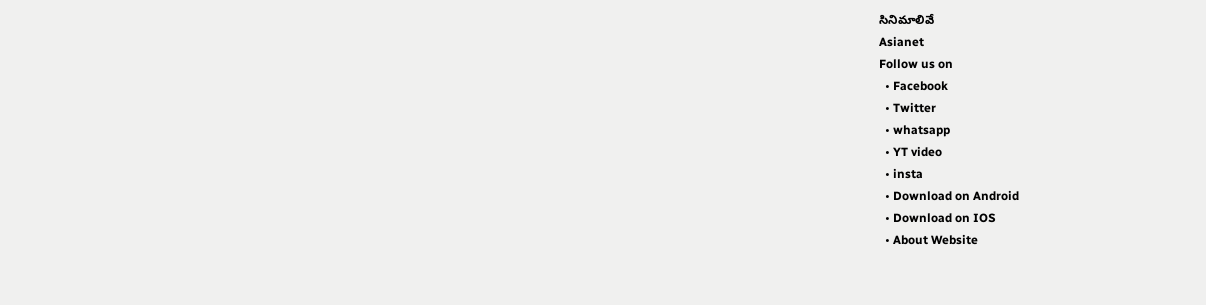సినిమాలివే
Asianet
Follow us on
  • Facebook
  • Twitter
  • whatsapp
  • YT video
  • insta
  • Download on Android
  • Download on IOS
  • About Website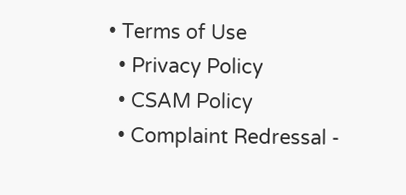• Terms of Use
  • Privacy Policy
  • CSAM Policy
  • Complaint Redressal -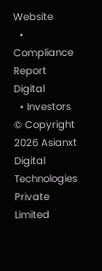Website
  • Compliance Report Digital
  • Investors
© Copyright 2026 Asianxt Digital Technologies Private Limited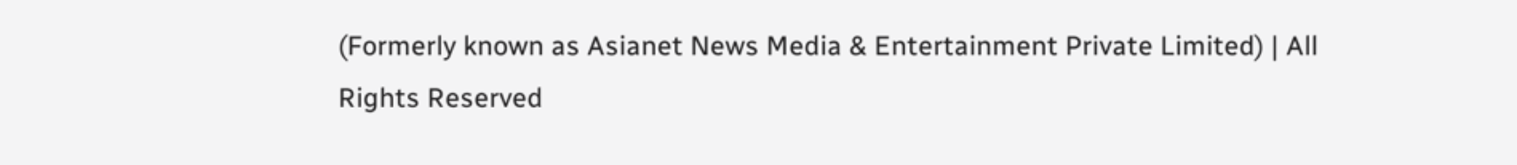(Formerly known as Asianet News Media & Entertainment Private Limited) | All Rights Reserved